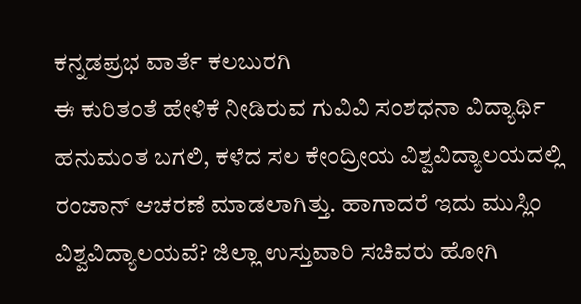ಕನ್ನಡಪ್ರಭ ವಾರ್ತೆ ಕಲಬುರಗಿ
ಈ ಕುರಿತಂತೆ ಹೇಳಿಕೆ ನೀಡಿರುವ ಗುವಿವಿ ಸಂಶಧನಾ ವಿದ್ಯಾರ್ಥಿ ಹನುಮಂತ ಬಗಲಿ, ಕಳೆದ ಸಲ ಕೇಂದ್ರೀಯ ವಿಶ್ವವಿದ್ಯಾಲಯದಲ್ಲಿ ರಂಜಾನ್ ಆಚರಣೆ ಮಾಡಲಾಗಿತ್ತು. ಹಾಗಾದರೆ ಇದು ಮುಸ್ಲಿಂ ವಿಶ್ವವಿದ್ಯಾಲಯವೆ? ಜಿಲ್ಲಾ ಉಸ್ತುವಾರಿ ಸಚಿವರು ಹೋಗಿ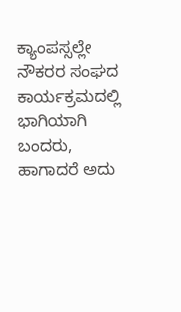ಕ್ಯಾಂಪಸ್ಸಲ್ಲೇ ನೌಕರರ ಸಂಘದ ಕಾರ್ಯಕ್ರಮದಲ್ಲಿ ಭಾಗಿಯಾಗಿ ಬಂದರು, ಹಾಗಾದರೆ ಅದು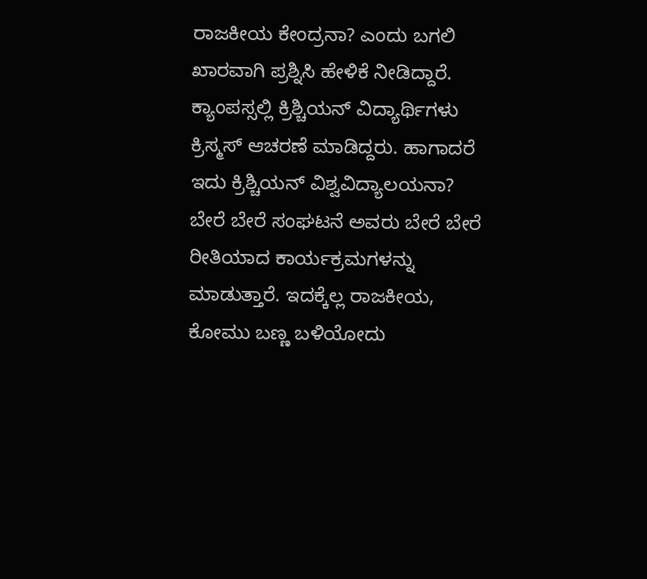ರಾಜಕೀಯ ಕೇಂದ್ರನಾ? ಎಂದು ಬಗಲಿ ಖಾರವಾಗಿ ಪ್ರಶ್ನಿಸಿ ಹೇಳಿಕೆ ನೀಡಿದ್ದಾರೆ.
ಕ್ಯಾಂಪಸ್ಸಲ್ಲಿ ಕ್ರಿಶ್ಚಿಯನ್ ವಿದ್ಯಾರ್ಥಿಗಳು ಕ್ರಿಸ್ಮಸ್ ಆಚರಣೆ ಮಾಡಿದ್ದರು. ಹಾಗಾದರೆ ಇದು ಕ್ರಿಶ್ಚಿಯನ್ ವಿಶ್ವವಿದ್ಯಾಲಯನಾ? ಬೇರೆ ಬೇರೆ ಸಂಘಟನೆ ಅವರು ಬೇರೆ ಬೇರೆ ರೀತಿಯಾದ ಕಾರ್ಯಕ್ರಮಗಳನ್ನು ಮಾಡುತ್ತಾರೆ. ಇದಕ್ಕೆಲ್ಲ ರಾಜಕೀಯ, ಕೋಮು ಬಣ್ಣ ಬಳಿಯೋದು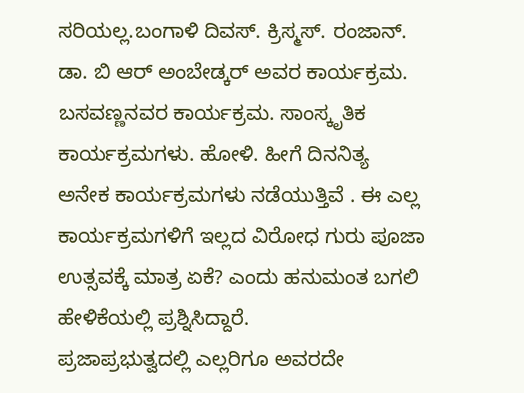ಸರಿಯಲ್ಲ.ಬಂಗಾಳಿ ದಿವಸ್. ಕ್ರಿಸ್ಮಸ್. ರಂಜಾನ್. ಡಾ. ಬಿ ಆರ್ ಅಂಬೇಡ್ಕರ್ ಅವರ ಕಾರ್ಯಕ್ರಮ. ಬಸವಣ್ಣನವರ ಕಾರ್ಯಕ್ರಮ. ಸಾಂಸ್ಕೃತಿಕ ಕಾರ್ಯಕ್ರಮಗಳು. ಹೋಳಿ. ಹೀಗೆ ದಿನನಿತ್ಯ ಅನೇಕ ಕಾರ್ಯಕ್ರಮಗಳು ನಡೆಯುತ್ತಿವೆ . ಈ ಎಲ್ಲ ಕಾರ್ಯಕ್ರಮಗಳಿಗೆ ಇಲ್ಲದ ವಿರೋಧ ಗುರು ಪೂಜಾ ಉತ್ಸವಕ್ಕೆ ಮಾತ್ರ ಏಕೆ? ಎಂದು ಹನುಮಂತ ಬಗಲಿ ಹೇಳಿಕೆಯಲ್ಲಿ ಪ್ರಶ್ನಿಸಿದ್ದಾರೆ.
ಪ್ರಜಾಪ್ರಭುತ್ವದಲ್ಲಿ ಎಲ್ಲರಿಗೂ ಅವರದೇ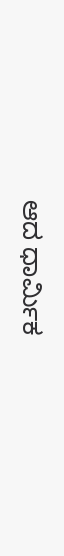ಆದ ಧಾರ್ಮಿಕ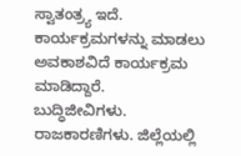ಸ್ವಾತಂತ್ರ್ಯ ಇದೆ. ಕಾರ್ಯಕ್ರಮಗಳನ್ನು ಮಾಡಲು ಅವಕಾಶವಿದೆ ಕಾರ್ಯಕ್ರಮ ಮಾಡಿದ್ದಾರೆ.
ಬುದ್ಧಿಜೀವಿಗಳು. ರಾಜಕಾರಣಿಗಳು. ಜಿಲ್ಲೆಯಲ್ಲಿ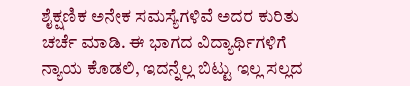ಶೈಕ್ಷಣಿಕ ಅನೇಕ ಸಮಸ್ಯೆಗಳಿವೆ ಅದರ ಕುರಿತು ಚರ್ಚೆ ಮಾಡಿ. ಈ ಭಾಗದ ವಿದ್ಯಾರ್ಥಿಗಳಿಗೆ ನ್ಯಾಯ ಕೊಡಲಿ, ಇದನ್ನೆಲ್ಲ ಬಿಟ್ಟು ಇಲ್ಲ ಸಲ್ಲದ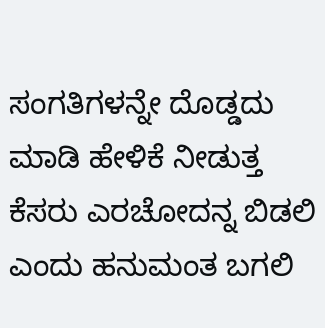ಸಂಗತಿಗಳನ್ನೇ ದೊಡ್ಡದು ಮಾಡಿ ಹೇಳಿಕೆ ನೀಡುತ್ತ ಕೆಸರು ಎರಚೋದನ್ನ ಬಿಡಲಿ ಎಂದು ಹನುಮಂತ ಬಗಲಿ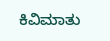ಕಿವಿಮಾತು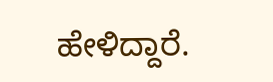ಹೇಳಿದ್ದಾರೆ.